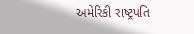અમેરિકી રાષ્ટ્રપતિ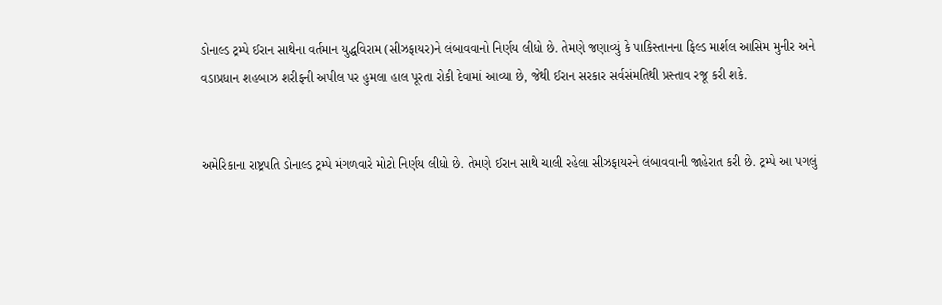ડોનાલ્ડ ટ્રમ્પે ઈરાન સાથેના વર્તમાન યુદ્ધવિરામ (સીઝફાયર)ને લંબાવવાનો નિર્ણય લીધો છે. તેમણે જણાવ્યું કે પાકિસ્તાનના ફિલ્ડ માર્શલ આસિમ મુનીર અને વડાપ્રધાન શહબાઝ શરીફની અપીલ પર હુમલા હાલ પૂરતા રોકી દેવામાં આવ્યા છે, જેથી ઈરાન સરકાર સર્વસંમતિથી પ્રસ્તાવ રજૂ કરી શકે.


અમેરિકાના રાષ્ટ્રપતિ ડોનાલ્ડ ટ્રમ્પે મંગળવારે મોટો નિર્ણય લીધો છે. તેમણે ઈરાન સાથે ચાલી રહેલા સીઝફાયરને લંબાવવાની જાહેરાત કરી છે. ટ્રમ્પે આ પગલું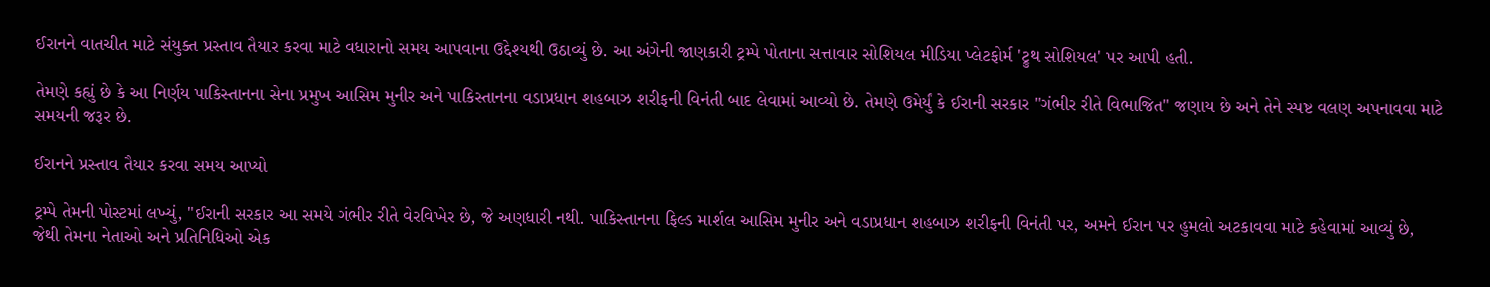ઈરાનને વાતચીત માટે સંયુક્ત પ્રસ્તાવ તૈયાર કરવા માટે વધારાનો સમય આપવાના ઉદ્દેશ્યથી ઉઠાવ્યું છે. આ અંગેની જાણકારી ટ્રમ્પે પોતાના સત્તાવાર સોશિયલ મીડિયા પ્લેટફોર્મ 'ટ્રુથ સોશિયલ' પર આપી હતી.

તેમણે કહ્યું છે કે આ નિર્ણય પાકિસ્તાનના સેના પ્રમુખ આસિમ મુનીર અને પાકિસ્તાનના વડાપ્રધાન શહબાઝ શરીફની વિનંતી બાદ લેવામાં આવ્યો છે. તેમણે ઉમેર્યું કે ઈરાની સરકાર "ગંભીર રીતે વિભાજિત" જણાય છે અને તેને સ્પષ્ટ વલણ અપનાવવા માટે સમયની જરૂર છે.

ઈરાનને પ્રસ્તાવ તૈયાર કરવા સમય આપ્યો

ટ્રમ્પે તેમની પોસ્ટમાં લખ્યું, "ઈરાની સરકાર આ સમયે ગંભીર રીતે વેરવિખેર છે, જે અણધારી નથી. પાકિસ્તાનના ફિલ્ડ માર્શલ આસિમ મુનીર અને વડાપ્રધાન શહબાઝ શરીફની વિનંતી પર, અમને ઈરાન પર હુમલો અટકાવવા માટે કહેવામાં આવ્યું છે, જેથી તેમના નેતાઓ અને પ્રતિનિધિઓ એક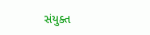સંયુક્ત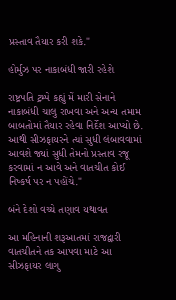પ્રસ્તાવ તૈયાર કરી શકે."

હોર્મુઝ પર નાકાબંધી જારી રહેશે

રાષ્ટ્રપતિ ટ્રમ્પે કહ્યું મેં મારી સેનાને નાકાબંધી ચાલુ રાખવા અને અન્ય તમામ બાબતોમાં તૈયાર રહેવા નિર્દેશ આપ્યો છે. આથી સીઝફાયરને ત્યાં સુધી લંબાવવામાં આવશે જ્યાં સુધી તેમનો પ્રસ્તાવ રજૂ કરવામાં ન આવે અને વાતચીત કોઈ નિષ્કર્ષ પર ન પહોંચે."

બંને દેશો વચ્ચે તણાવ યથાવત

આ મહિનાની શરૂઆતમાં રાજદ્વારી વાતચીતને તક આપવા માટે આ સીઝફાયર લાગુ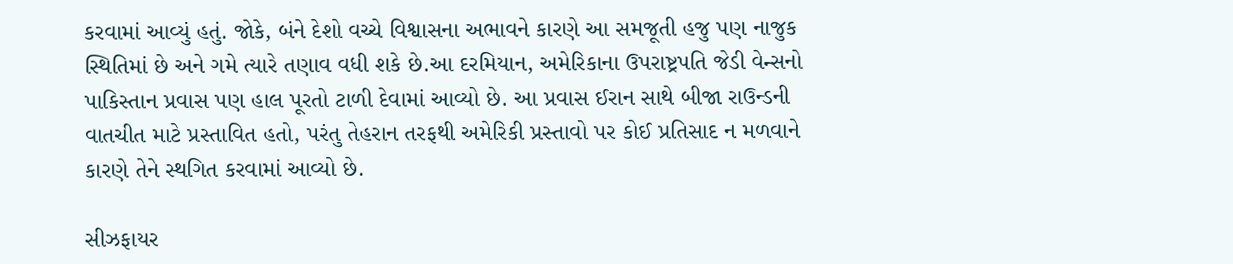કરવામાં આવ્યું હતું. જોકે, બંને દેશો વચ્ચે વિશ્વાસના અભાવને કારણે આ સમજૂતી હજુ પણ નાજુક સ્થિતિમાં છે અને ગમે ત્યારે તણાવ વધી શકે છે.આ દરમિયાન, અમેરિકાના ઉપરાષ્ટ્રપતિ જેડી વેન્સનો પાકિસ્તાન પ્રવાસ પણ હાલ પૂરતો ટાળી દેવામાં આવ્યો છે. આ પ્રવાસ ઈરાન સાથે બીજા રાઉન્ડની વાતચીત માટે પ્રસ્તાવિત હતો, પરંતુ તેહરાન તરફથી અમેરિકી પ્રસ્તાવો પર કોઈ પ્રતિસાદ ન મળવાને કારણે તેને સ્થગિત કરવામાં આવ્યો છે.

સીઝફાયર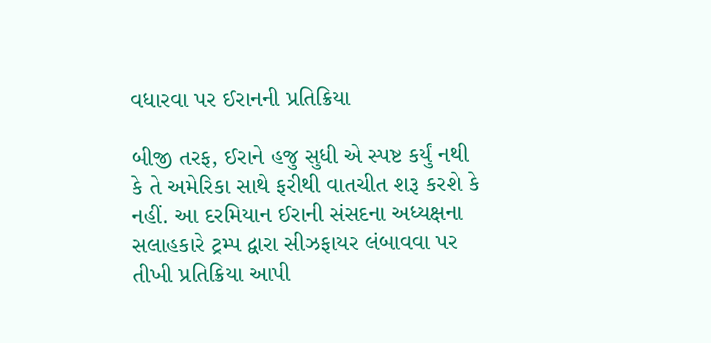વધારવા પર ઈરાનની પ્રતિક્રિયા

બીજી તરફ, ઈરાને હજુ સુધી એ સ્પષ્ટ કર્યું નથી કે તે અમેરિકા સાથે ફરીથી વાતચીત શરૂ કરશે કે નહીં. આ દરમિયાન ઈરાની સંસદના અધ્યક્ષના સલાહકારે ટ્રમ્પ દ્વારા સીઝફાયર લંબાવવા પર તીખી પ્રતિક્રિયા આપી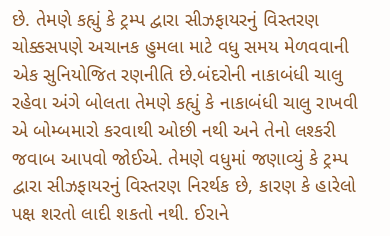છે. તેમણે કહ્યું કે ટ્રમ્પ દ્વારા સીઝફાયરનું વિસ્તરણ ચોક્કસપણે અચાનક હુમલા માટે વધુ સમય મેળવવાની એક સુનિયોજિત રણનીતિ છે.બંદરોની નાકાબંધી ચાલુ રહેવા અંગે બોલતા તેમણે કહ્યું કે નાકાબંધી ચાલુ રાખવી એ બોમ્બમારો કરવાથી ઓછી નથી અને તેનો લશ્કરી જવાબ આપવો જોઈએ. તેમણે વધુમાં જણાવ્યું કે ટ્રમ્પ દ્વારા સીઝફાયરનું વિસ્તરણ નિરર્થક છે, કારણ કે હારેલો પક્ષ શરતો લાદી શકતો નથી. ઈરાને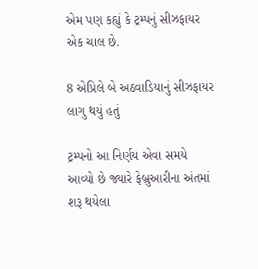એમ પણ કહ્યું કે ટ્રમ્પનું સીઝફાયર એક ચાલ છે.

8 એપ્રિલે બે અઠવાડિયાનું સીઝફાયર લાગુ થયું હતું

ટ્રમ્પનો આ નિર્ણય એવા સમયે આવ્યો છે જ્યારે ફેબ્રુઆરીના અંતમાં શરૂ થયેલા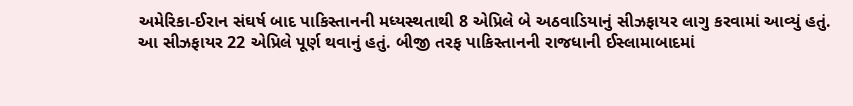અમેરિકા-ઈરાન સંઘર્ષ બાદ પાકિસ્તાનની મધ્યસ્થતાથી 8 એપ્રિલે બે અઠવાડિયાનું સીઝફાયર લાગુ કરવામાં આવ્યું હતું. આ સીઝફાયર 22 એપ્રિલે પૂર્ણ થવાનું હતું. બીજી તરફ પાકિસ્તાનની રાજધાની ઈસ્લામાબાદમાં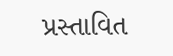પ્રસ્તાવિત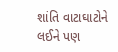શાંતિ વાટાઘાટોને લઈને પણ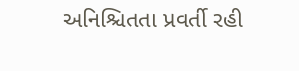અનિશ્ચિતતા પ્રવર્તી રહી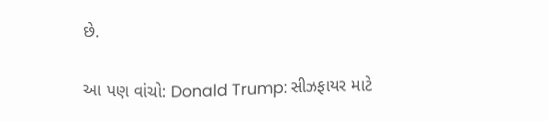છે.

આ પણ વાંચો: Donald Trump: સીઝફાયર માટે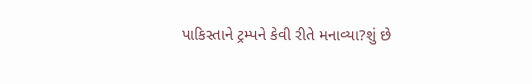પાકિસ્તાને ટ્રમ્પને કેવી રીતે મનાવ્યા?શું છે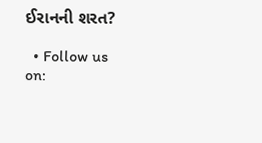ઈરાનની શરત?

  • Follow us on: